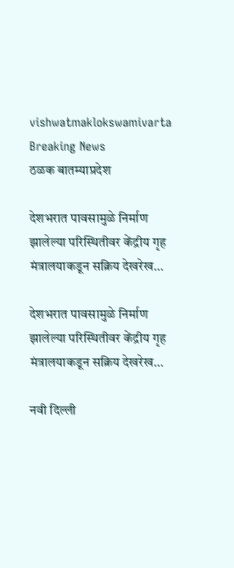vishwatmaklokswamivarta
Breaking News
ठळक बातम्याप्रदेश

देशभरात पावसामुळे निर्माण झालेल्या परिस्थितीवर केंद्रीय गृह मंत्रालयाकडून सक्रिय देखरेख…

देशभरात पावसामुळे निर्माण झालेल्या परिस्थितीवर केंद्रीय गृह मंत्रालयाकडून सक्रिय देखरेख…

नवी दिल्ली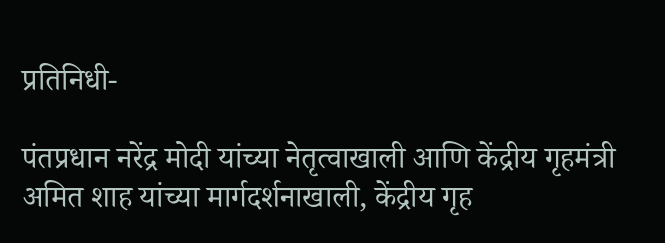प्रतिनिधी-

पंतप्रधान नरेंद्र मोदी यांच्या नेतृत्वाखाली आणि केंद्रीय गृहमंत्री अमित शाह यांच्या मार्गदर्शनाखाली, केंद्रीय गृह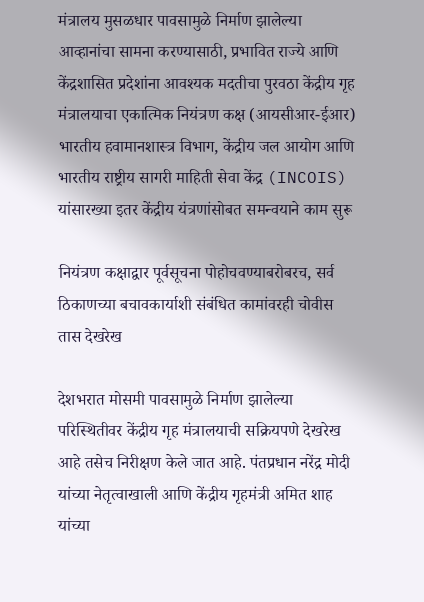मंत्रालय मुसळधार पावसामुळे निर्माण झालेल्या आव्हानांचा सामना करण्यासाठी, प्रभावित राज्ये आणि केंद्रशासित प्रदेशांना आवश्यक मदतीचा पुरवठा केंद्रीय गृह मंत्रालयाचा एकात्मिक नियंत्रण कक्ष (आयसीआर-ईआर) भारतीय हवामानशास्त्र विभाग, केंद्रीय जल आयोग आणि भारतीय राष्ट्रीय सागरी माहिती सेवा केंद्र (INCOIS) यांसारख्या इतर केंद्रीय यंत्रणांसोबत समन्वयाने काम सुरू

नियंत्रण कक्षाद्वार पूर्वसूचना पोहोचवण्याबरोबरच, सर्व ठिकाणच्या बचावकार्याशी संबंधित कामांवरही चोवीस तास देखरेख

देशभरात मोसमी पावसामुळे निर्माण झालेल्या परिस्थितीवर केंद्रीय गृह मंत्रालयाची सक्रियपणे देखरेख आहे तसेच निरीक्षण केले जात आहे. पंतप्रधान नरेंद्र मोदी यांच्या नेतृत्वाखाली आणि केंद्रीय गृहमंत्री अमित शाह यांच्या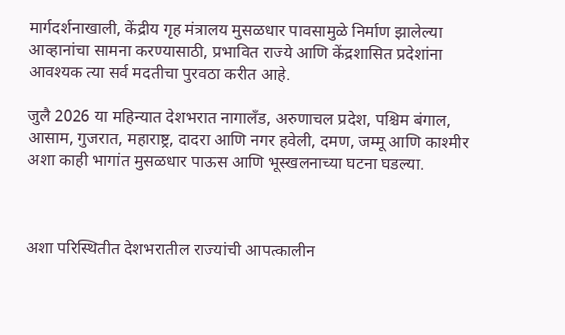मार्गदर्शनाखाली, केंद्रीय गृह मंत्रालय मुसळधार पावसामुळे निर्माण झालेल्या आव्हानांचा सामना करण्यासाठी, प्रभावित राज्ये आणि केंद्रशासित प्रदेशांना आवश्यक त्या सर्व मदतीचा पुरवठा करीत आहे.

जुलै 2026 या महिन्यात देशभरात नागालँड, अरुणाचल प्रदेश, पश्चिम बंगाल, आसाम, गुजरात, महाराष्ट्र, दादरा आणि नगर हवेली, दमण, जम्मू आणि काश्मीर अशा काही भागांत मुसळधार पाऊस आणि भूस्खलनाच्या घटना घडल्या.



अशा परिस्थितीत देशभरातील राज्यांची आपत्कालीन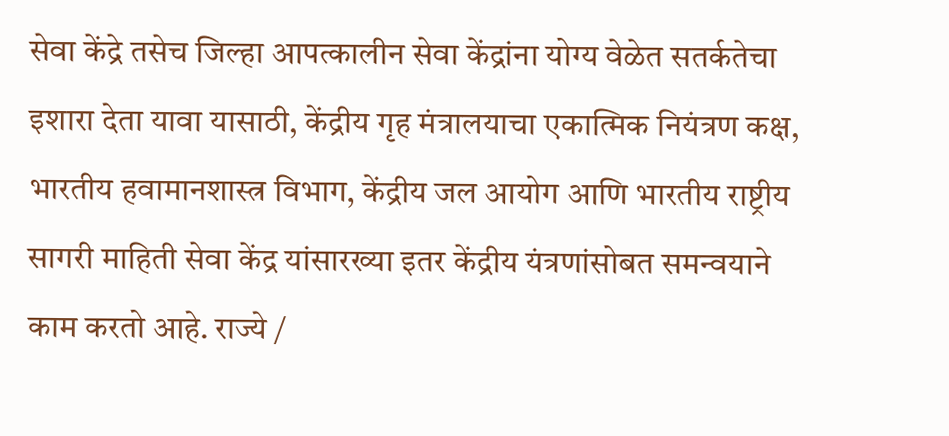सेवा केंद्रे तसेच जिल्हा आपत्कालीन सेवा केंद्रांना योग्य वेळेत सतर्कतेचा इशारा देता यावा यासाठी, केंद्रीय गृह मंत्रालयाचा एकात्मिक नियंत्रण कक्ष, भारतीय हवामानशास्त्र विभाग, केंद्रीय जल आयोग आणि भारतीय राष्ट्रीय सागरी माहिती सेवा केंद्र यांसारख्या इतर केंद्रीय यंत्रणांसोबत समन्वयाने काम करतो आहे. राज्ये /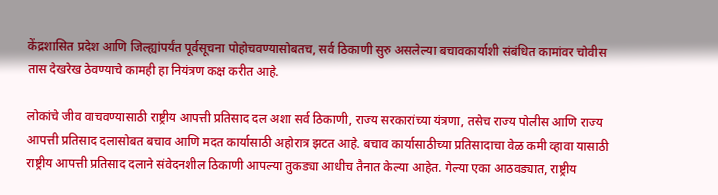केंद्रशासित प्रदेश आणि जिल्ह्यांपर्यंत पूर्वसूचना पोहोचवण्यासोबतच, सर्व ठिकाणी सुरु असलेल्या बचावकार्याशी संबंधित कामांवर चोवीस तास देखरेख ठेवण्याचे कामही हा नियंत्रण कक्ष करीत आहे.

लोकांचे जीव वाचवण्यासाठी राष्ट्रीय आपत्ती प्रतिसाद दल अशा सर्व ठिकाणी, राज्य सरकारांच्या यंत्रणा, तसेच राज्य पोलीस आणि राज्य आपत्ती प्रतिसाद दलासोबत बचाव आणि मदत कार्यासाठी अहोरात्र झटत आहे. बचाव कार्यासाठीच्या प्रतिसादाचा वेळ कमी व्हावा यासाठी राष्ट्रीय आपत्ती प्रतिसाद दलाने संवेदनशील ठिकाणी आपल्या तुकड्या आधीच तैनात केल्या आहेत. गेल्या एका आठवड्यात, राष्ट्रीय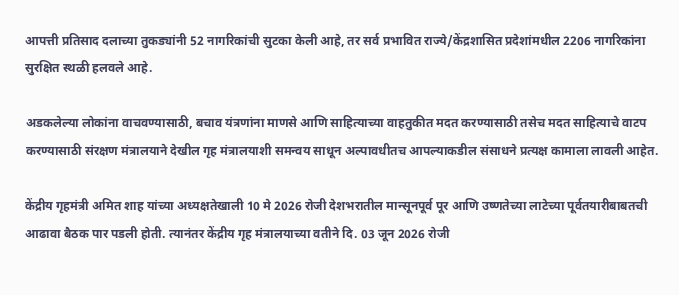आपत्ती प्रतिसाद दलाच्या तुकड्यांनी 52 नागरिकांची सुटका केली आहे, तर सर्व प्रभावित राज्ये/केंद्रशासित प्रदेशांमधील 2206 नागरिकांना सुरक्षित स्थळी हलवले आहे.

अडकलेल्या लोकांना वाचवण्यासाठी, बचाव यंत्रणांना माणसे आणि साहित्याच्या वाहतुकीत मदत करण्यासाठी तसेच मदत साहित्याचे वाटप करण्यासाठी संरक्षण मंत्रालयाने देखील गृह मंत्रालयाशी समन्वय साधून अल्पावधीतच आपल्याकडील संसाधने प्रत्यक्ष कामाला लावली आहेत.

केंद्रीय गृहमंत्री अमित शाह यांच्या अध्यक्षतेखाली 10 मे 2026 रोजी देशभरातील मान्सूनपूर्व पूर आणि उष्णतेच्या लाटेच्या पूर्वतयारीबाबतची आढावा बैठक पार पडली होती. त्यानंतर केंद्रीय गृह मंत्रालयाच्या वतीने दि. 03 जून 2026 रोजी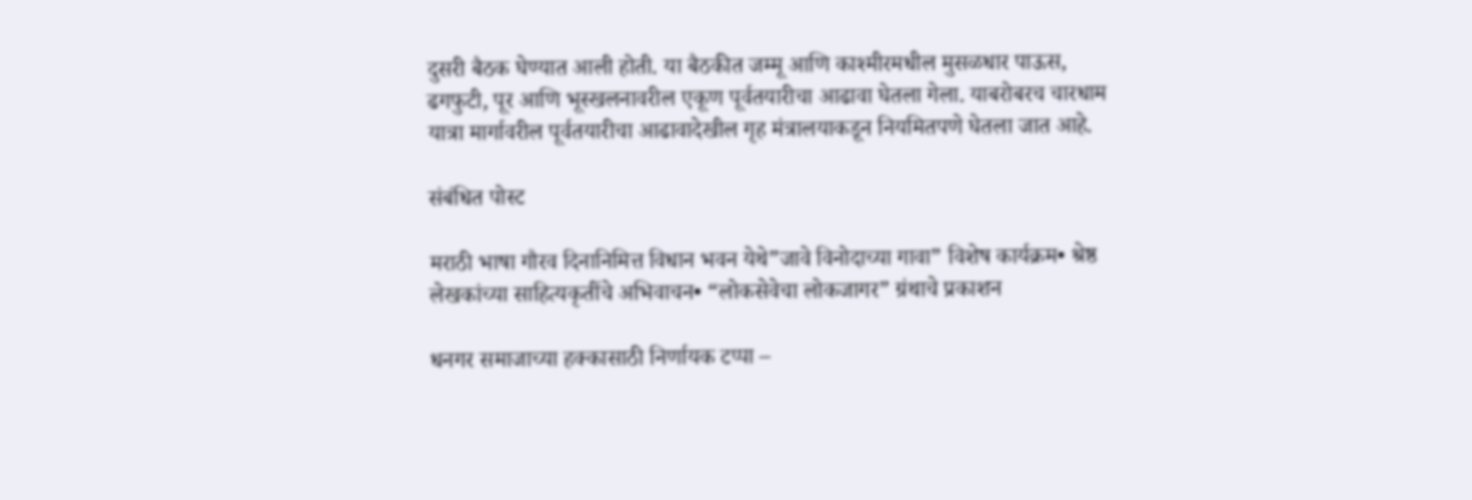दुसरी बैठक घेण्यात आली होती. या बैठकीत जम्मू आणि काश्मीरमधील मुसळधार पाऊस, ढगफुटी, पूर आणि भूस्खलनावरील एकूण पूर्वतयारीचा आढावा घेतला गेला. याबरोबरच चारधाम यात्रा मार्गावरील पूर्वतयारीचा आढावादेखील गृह मंत्रालयाकडून नियमितपणे घेतला जात आहे.

संबंधित पोस्ट

मराठी भाषा गौरव दिनानिमित्त विधान भवन येथे”जावे विनोदाच्या गावा” विशेष कार्यक्रम• श्रेष्ठ लेखकांच्या साहित्यकृतींचे अभिवाचन• “लोकसेवेचा लोकजागर” ग्रंथाचे प्रकाशन

धनगर समाजाच्या हक्कासाठी निर्णायक टप्पा –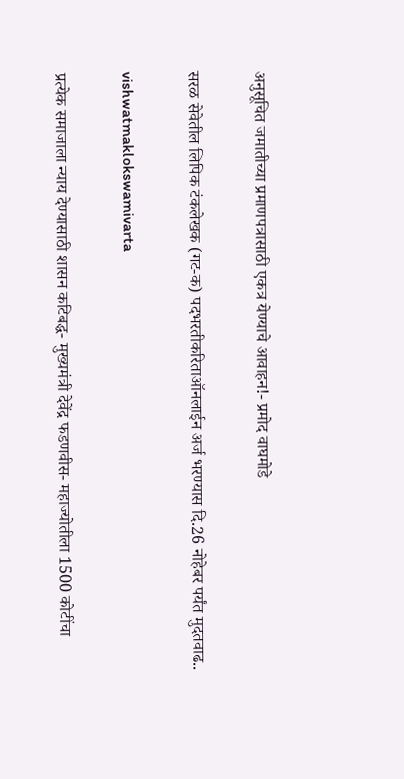अनुसूचित जमातीच्या प्रमाणपत्रासाठी एकत्र येण्याचे आवाहन!- प्रमोद वाघमोडे

सरळ सेवेतील लिपिक टंकलेखक (गट-क) पदभरतीकरिताऑनलाईन अर्ज भरण्यास दि.26 नोहेबर पर्यंत मुदतवाढ..

vishwatmaklokswamivarta

प्रत्येक समाजाला न्याय देण्यासाठी शासन कटिबद्ध- मुख्यमंत्री देवेंद्र फडणवीस- महाज्योतीला 1500 कोटींचा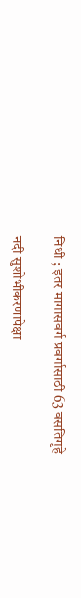निधी ; इतर मागासवर्ग प्रवर्गासाठी 63 वसतिगृहे

नदी सुशोभीकरणापेक्षा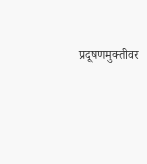प्रदूषणमुक्तीवर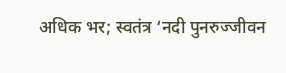अधिक भर; स्वतंत्र ‘नदी पुनरुज्जीवन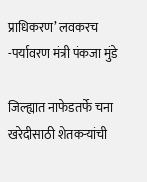प्राधिकरण’ लवकरच -पर्यावरण मंत्री पंकजा मुंडे

जिल्ह्यात नाफेडतर्फे चना खरेदीसाठी शेतकऱ्यांची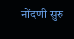नोंदणी सुरु